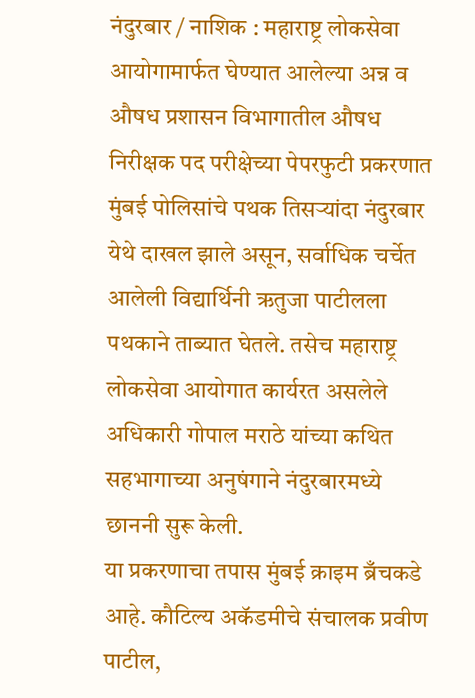नंदुरबार / नाशिक : महाराष्ट्र लोकसेवा आयोगामार्फत घेण्यात आलेल्या अन्न व औषध प्रशासन विभागातील औषध निरीक्षक पद परीक्षेच्या पेपरफुटी प्रकरणात मुंबई पोलिसांचे पथक तिसऱ्यांदा नंदुरबार येथे दाखल झाले असून, सर्वाधिक चर्चेत आलेली विद्यार्थिनी ऋतुजा पाटीलला पथकाने ताब्यात घेतले. तसेच महाराष्ट्र लोकसेवा आयोगात कार्यरत असलेले अधिकारी गोपाल मराठे यांच्या कथित सहभागाच्या अनुषंगाने नंदुरबारमध्ये छाननी सुरू केली.
या प्रकरणाचा तपास मुंबई क्राइम ब्रँचकडे आहे. कौटिल्य अकॅडमीचे संचालक प्रवीण पाटील,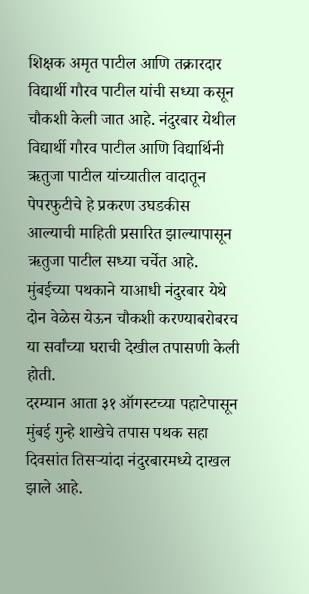शिक्षक अमृत पाटील आणि तक्रारदार विद्यार्थी गौरव पाटील यांची सध्या कसून चौकशी केली जात आहे. नंदुरबार येथील विद्यार्थी गौरव पाटील आणि विद्यार्थिनी ऋतुजा पाटील यांच्यातील वादातून पेपरफुटीचे हे प्रकरण उघडकीस आल्याची माहिती प्रसारित झाल्यापासून ऋतुजा पाटील सध्या चर्चेत आहे. मुंबईच्या पथकाने याआधी नंदुरबार येथे दोन वेळेस येऊन चौकशी करण्याबरोबरच या सर्वांच्या घराची देखील तपासणी केली होती.
दरम्यान आता ३१ ऑगस्टच्या पहाटेपासून मुंबई गुन्हे शाखेचे तपास पथक सहा दिवसांत तिसऱ्यांदा नंदुरबारमध्ये दाखल झाले आहे.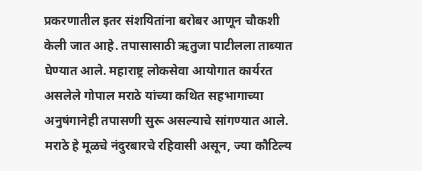प्रकरणातील इतर संशयितांना बरोबर आणून चौकशी केली जात आहे. तपासासाठी ऋतुजा पाटीलला ताब्यात घेण्यात आले. महाराष्ट्र लोकसेवा आयोगात कार्यरत असलेले गोपाल मराठे यांच्या कथित सहभागाच्या अनुषंगानेही तपासणी सुरू असल्याचे सांगण्यात आले. मराठे हे मूळचे नंदुरबारचे रहिवासी असून, ज्या कौटिल्य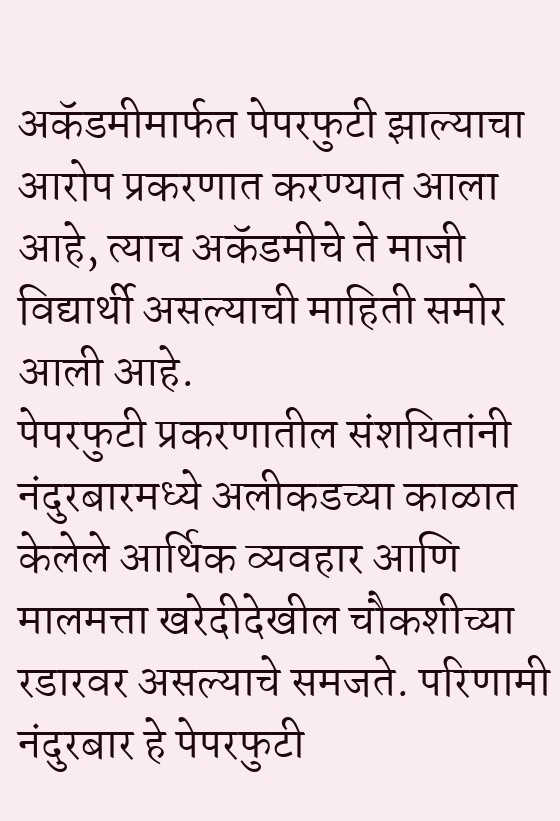अकॅडमीमार्फत पेपरफुटी झाल्याचा आरोप प्रकरणात करण्यात आला आहे, त्याच अकॅडमीचे ते माजी विद्यार्थी असल्याची माहिती समोर आली आहे.
पेपरफुटी प्रकरणातील संशयितांनी नंदुरबारमध्ये अलीकडच्या काळात केलेले आर्थिक व्यवहार आणि मालमत्ता खरेदीदेखील चौकशीच्या रडारवर असल्याचे समजते. परिणामी नंदुरबार हे पेपरफुटी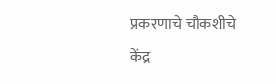प्रकरणाचे चौकशीचे केंद्र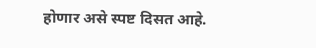होणार असे स्पष्ट दिसत आहे.